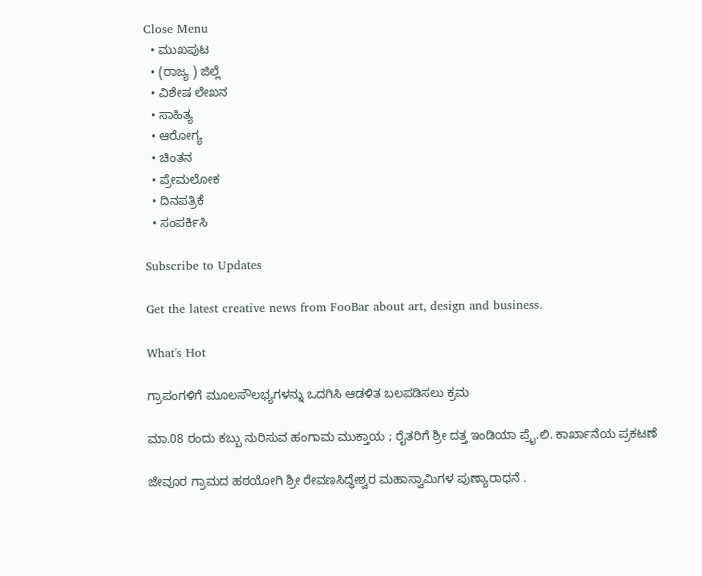Close Menu
  • ಮುಖಪುಟ
  • (ರಾಜ್ಯ ) ಜಿಲ್ಲೆ
  • ವಿಶೇಷ ಲೇಖನ
  • ಸಾಹಿತ್ಯ
  • ಆರೋಗ್ಯ
  • ಚಿಂತನ
  • ಪ್ರೇಮಲೋಕ
  • ದಿನಪತ್ರಿಕೆ
  • ಸಂಪರ್ಕಿಸಿ

Subscribe to Updates

Get the latest creative news from FooBar about art, design and business.

What's Hot

ಗ್ರಾಪಂಗಳಿಗೆ ಮೂಲಸೌಲಭ್ಯಗಳನ್ನು ಒದಗಿಸಿ ಆಡಳಿತ ಬಲಪಡಿಸಲು ಕ್ರಮ

ಮಾ.08 ರಂದು ಕಬ್ಬು ನುರಿಸುವ ಹಂಗಾಮ ಮುಕ್ತಾಯ ; ರೈತರಿಗೆ ಶ್ರೀ ದತ್ತ ಇಂಡಿಯಾ ಪ್ರೈ.ಲಿ. ಕಾರ್ಖಾನೆಯ ಪ್ರಕಟಣೆ

ಜೇವೂರ ಗ್ರಾಮದ ಹಠಯೋಗಿ ಶ್ರೀ ರೇವಣಸಿದ್ಧೇಶ್ವರ ಮಹಾಸ್ವಾಮಿಗಳ ಪುಣ್ಯಾರಾಧನೆ .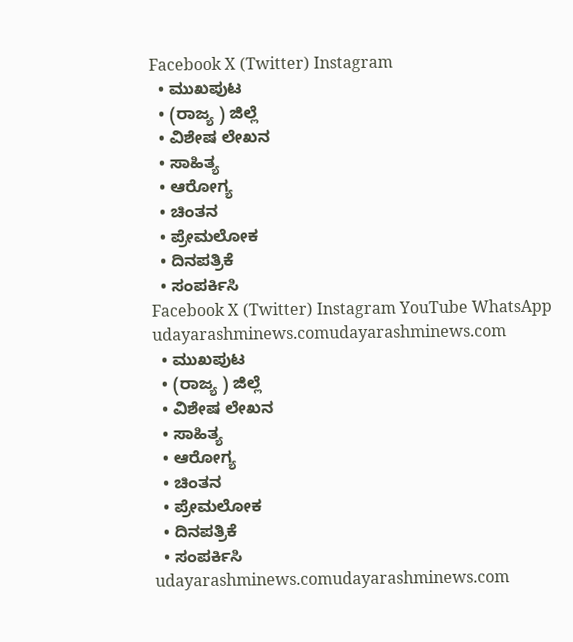Facebook X (Twitter) Instagram
  • ಮುಖಪುಟ
  • (ರಾಜ್ಯ ) ಜಿಲ್ಲೆ
  • ವಿಶೇಷ ಲೇಖನ
  • ಸಾಹಿತ್ಯ
  • ಆರೋಗ್ಯ
  • ಚಿಂತನ
  • ಪ್ರೇಮಲೋಕ
  • ದಿನಪತ್ರಿಕೆ
  • ಸಂಪರ್ಕಿಸಿ
Facebook X (Twitter) Instagram YouTube WhatsApp
udayarashminews.comudayarashminews.com
  • ಮುಖಪುಟ
  • (ರಾಜ್ಯ ) ಜಿಲ್ಲೆ
  • ವಿಶೇಷ ಲೇಖನ
  • ಸಾಹಿತ್ಯ
  • ಆರೋಗ್ಯ
  • ಚಿಂತನ
  • ಪ್ರೇಮಲೋಕ
  • ದಿನಪತ್ರಿಕೆ
  • ಸಂಪರ್ಕಿಸಿ
udayarashminews.comudayarashminews.com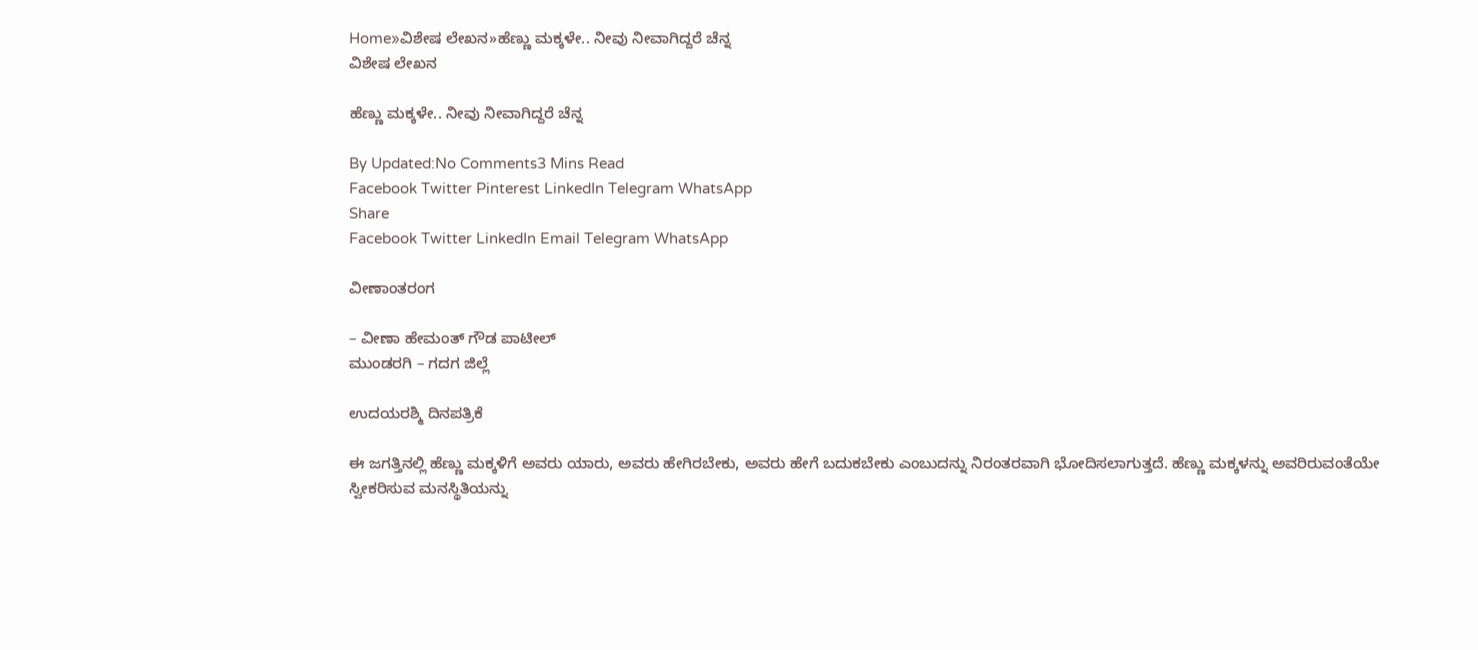Home»ವಿಶೇಷ ಲೇಖನ»ಹೆಣ್ಣು ಮಕ್ಕಳೇ.. ನೀವು ನೀವಾಗಿದ್ದರೆ ಚೆನ್ನ
ವಿಶೇಷ ಲೇಖನ

ಹೆಣ್ಣು ಮಕ್ಕಳೇ.. ನೀವು ನೀವಾಗಿದ್ದರೆ ಚೆನ್ನ

By Updated:No Comments3 Mins Read
Facebook Twitter Pinterest LinkedIn Telegram WhatsApp
Share
Facebook Twitter LinkedIn Email Telegram WhatsApp

ವೀಣಾಂತರಂಗ

– ವೀಣಾ ಹೇಮಂತ್ ಗೌಡ ಪಾಟೀಲ್
ಮುಂಡರಗಿ – ಗದಗ ಜಿಲ್ಲೆ

ಉದಯರಶ್ಮಿ ದಿನಪತ್ರಿಕೆ

ಈ ಜಗತ್ತಿನಲ್ಲಿ ಹೆಣ್ಣು ಮಕ್ಕಳಿಗೆ ಅವರು ಯಾರು, ಅವರು ಹೇಗಿರಬೇಕು, ಅವರು ಹೇಗೆ ಬದುಕಬೇಕು ಎಂಬುದನ್ನು ನಿರಂತರವಾಗಿ ಭೋದಿಸಲಾಗುತ್ತದೆ. ಹೆಣ್ಣು ಮಕ್ಕಳನ್ನು ಅವರಿರುವಂತೆಯೇ ಸ್ವೀಕರಿಸುವ ಮನಸ್ಥಿತಿಯನ್ನು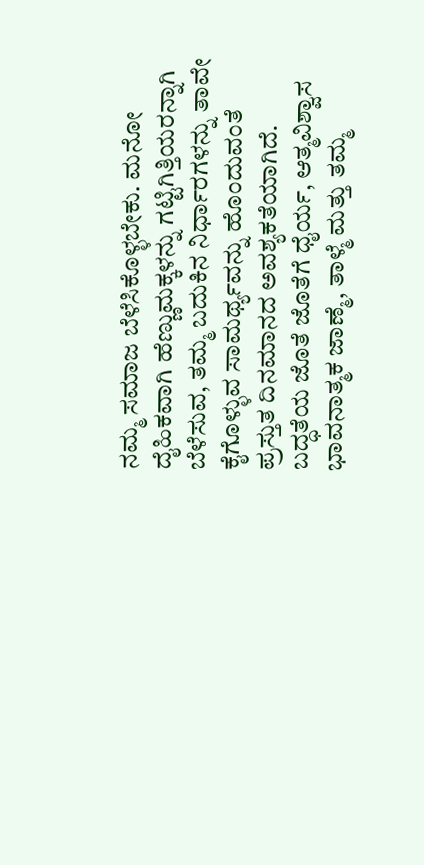ನಮ್ಮ ಸಮಾಜ ಬೆಳೆಸಿಕೊಳ್ಳಬೇಕು. ಮನೋ ದೈಹಿಕವಾಗಿ ಹೆಣ್ಣುಮಕ್ಕಳನ್ನು ಗಟ್ಟಿಗಿತ್ತಿಯರನ್ನಾಗಿ ಬೆಳೆಸುವ, ತಮ್ಮ ಬದುಕಿನ ನಿರ್ಧಾರಗಳನ್ನು ತಾವೇ ಕೈಗೊಳ್ಳುವ ಸಾಮರ್ಥ್ಯವನ್ನು ಹೊಂದುವಂತೆ ಪ್ರಸ್ತುತ ದಿನಮಾನದ ಅವಶ್ಯಕತೆಯಾಗಿದೆ.
ಬದ್ಧತೆಯ ಜೊತೆ ಜೊತೆಗೆ ಧೈರ್ಯ, ಆತ್ಮವಿಶ್ವಾಸ ಭಾವನಾತ್ಮಕ ಜಾಣ್ಮೆ, ತಾಳ್ಮೆ ಮತ್ತು ತಮ್ಮ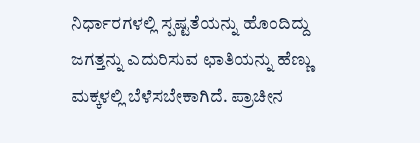ನಿರ್ಧಾರಗಳಲ್ಲಿ ಸ್ಪಷ್ಟತೆಯನ್ನು ಹೊಂದಿದ್ದು ಜಗತ್ತನ್ನು ಎದುರಿಸುವ ಛಾತಿಯನ್ನು ಹೆಣ್ಣು ಮಕ್ಕಳಲ್ಲಿ ಬೆಳೆಸಬೇಕಾಗಿದೆ. ಪ್ರಾಚೀನ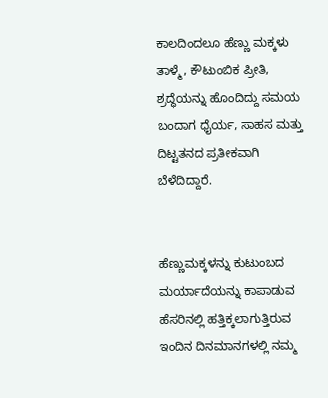ಕಾಲದಿಂದಲೂ ಹೆಣ್ಣು ಮಕ್ಕಳು ತಾಳ್ಮೆ, ಕೌಟುಂಬಿಕ ಪ್ರೀತಿ, ಶ್ರದ್ಧೆಯನ್ನು ಹೊಂದಿದ್ದು ಸಮಯ ಬಂದಾಗ ಧೈರ್ಯ, ಸಾಹಸ ಮತ್ತು ದಿಟ್ಟತನದ ಪ್ರತೀಕವಾಗಿ ಬೆಳೆದಿದ್ದಾರೆ.


ಹೆಣ್ಣುಮಕ್ಕಳನ್ನು ಕುಟುಂಬದ ಮರ್ಯಾದೆಯನ್ನು ಕಾಪಾಡುವ ಹೆಸರಿನಲ್ಲಿ ಹತ್ತಿಕ್ಕಲಾಗುತ್ತಿರುವ ಇಂದಿನ ದಿನಮಾನಗಳಲ್ಲಿ ನಮ್ಮ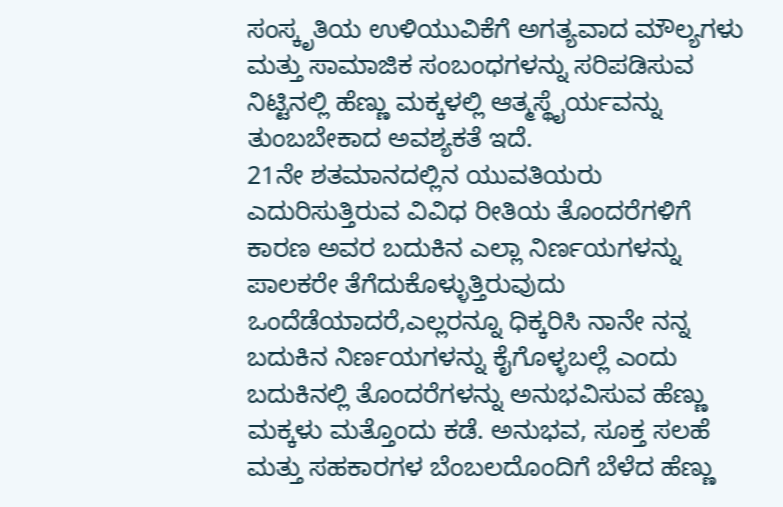ಸಂಸ್ಕೃತಿಯ ಉಳಿಯುವಿಕೆಗೆ ಅಗತ್ಯವಾದ ಮೌಲ್ಯಗಳು ಮತ್ತು ಸಾಮಾಜಿಕ ಸಂಬಂಧಗಳನ್ನು ಸರಿಪಡಿಸುವ ನಿಟ್ಟಿನಲ್ಲಿ ಹೆಣ್ಣು ಮಕ್ಕಳಲ್ಲಿ ಆತ್ಮಸ್ಥೈರ್ಯವನ್ನು ತುಂಬಬೇಕಾದ ಅವಶ್ಯಕತೆ ಇದೆ.
21ನೇ ಶತಮಾನದಲ್ಲಿನ ಯುವತಿಯರು ಎದುರಿಸುತ್ತಿರುವ ವಿವಿಧ ರೀತಿಯ ತೊಂದರೆಗಳಿಗೆ ಕಾರಣ ಅವರ ಬದುಕಿನ ಎಲ್ಲಾ ನಿರ್ಣಯಗಳನ್ನು ಪಾಲಕರೇ ತೆಗೆದುಕೊಳ್ಳುತ್ತಿರುವುದು ಒಂದೆಡೆಯಾದರೆ,ಎಲ್ಲರನ್ನೂ ಧಿಕ್ಕರಿಸಿ ನಾನೇ ನನ್ನ ಬದುಕಿನ ನಿರ್ಣಯಗಳನ್ನು ಕೈಗೊಳ್ಳಬಲ್ಲೆ ಎಂದು ಬದುಕಿನಲ್ಲಿ ತೊಂದರೆಗಳನ್ನು ಅನುಭವಿಸುವ ಹೆಣ್ಣು ಮಕ್ಕಳು ಮತ್ತೊಂದು ಕಡೆ. ಅನುಭವ, ಸೂಕ್ತ ಸಲಹೆ ಮತ್ತು ಸಹಕಾರಗಳ ಬೆಂಬಲದೊಂದಿಗೆ ಬೆಳೆದ ಹೆಣ್ಣು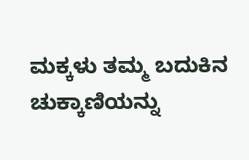ಮಕ್ಕಳು ತಮ್ಮ ಬದುಕಿನ ಚುಕ್ಕಾಣಿಯನ್ನು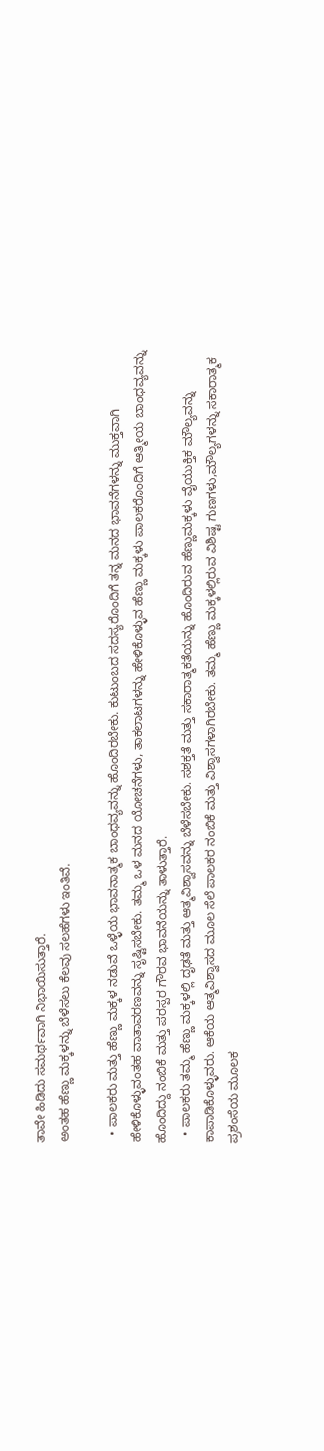ತಾವೇ ಹಿಡಿದು ಸಮರ್ಥವಾಗಿ ನಿಭಾಯಿಸುತ್ತಾರೆ.
ಅಂತಹ ಹೆಣ್ಣು ಮಕ್ಕಳನ್ನು ಬೆಳೆಸಲು ಕೆಲವು ಸಲಹೆಗಳು ಇಂತಿವೆ.

  • ಪಾಲಕರು ಮತ್ತು ಹೆಣ್ಣು ಮಕ್ಕಳ ನಡುವೆ ಒಳ್ಳೆಯ ಭಾವನಾತ್ಮಕ ಬಾಂಧವ್ಯವನ್ನು ಹೊಂದಿರಬೇಕು. ಕುಟುಂಬದ ಸದಸ್ಯರೊಂದಿಗೆ ತನ್ನ ಮನದ ಭಾವನೆಗಳನ್ನು ಮುಕ್ತವಾಗಿ ಹೇಳಿಕೊಳ್ಳುವಂತಹ ವಾತಾವರಣವನ್ನು ಸೃಷ್ಟಿಸಬೇಕು. ತಮ್ಮ ಒಳ ಮನದ ಯೋಚನೆಗಳು, ತಾಕಲಾಟಗಳನ್ನು ಹೇಳಿಕೊಳ್ಳುವ ಹೆಣ್ಣು ಮಕ್ಕಳು ಪಾಲಕರೊಂದಿಗೆ ಆತ್ಮೀಯ ಬಾಂಧವ್ಯವನ್ನು ಹೊಂದಿದ್ದು ನಂಬಿಕೆ ಮತ್ತು ಪರಸ್ಪರ ಗೌರವ ಭಾವನೆಯನ್ನು ತಾಳುತ್ತಾರೆ.
  • ಪಾಲಕರು ತಮ್ಮ ಹೆಣ್ಣು ಮಕ್ಕಳಲ್ಲಿ ದೃಢತೆ ಮತ್ತು ಆತ್ಮವಿಶ್ವಾಸವನ್ನು ಬೆಳೆಸಬೇಕು. ಸಶಕ್ತತೆ ಮತ್ತು ಸಕಾರಾತ್ಮಕತೆಯನ್ನು ಹೊಂದಿರುವ ಹೆಣ್ಣುಮಕ್ಕಳು ವೈಯುಕ್ತಿಕ ಮೌಲ್ಯವನ್ನು ಕಾಪಾಡಿಕೊಳ್ಳುವರು. ಆಕೆಯ ಆತ್ಮವಿಶ್ವಾಸದ ಮೂಲ ಸೆಲೆ ಪಾಲಕರ ನಂಬಿಕೆ ಮತ್ತು ವಿಶ್ವಾಸಗಳಾಗಿರಬೇಕು. ತಮ್ಮ ಹೆಣ್ಣು ಮಕ್ಕಳಲ್ಲಿರುವ ವಿಶಿಷ್ಟ ಗುಣಗಳು,ಮೌಲ್ಯಗಳನ್ನು ಸಕಾರಾತ್ಮಕ ಪ್ರಶಂಸೆಯ ಮೂಲಕ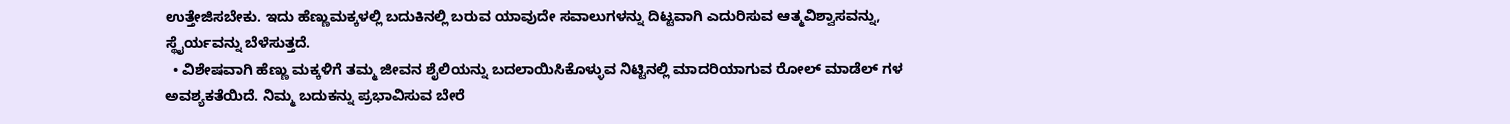ಉತ್ತೇಜಿಸಬೇಕು. ಇದು ಹೆಣ್ಣುಮಕ್ಕಳಲ್ಲಿ ಬದುಕಿನಲ್ಲಿ ಬರುವ ಯಾವುದೇ ಸವಾಲುಗಳನ್ನು ದಿಟ್ಟವಾಗಿ ಎದುರಿಸುವ ಆತ್ಮವಿಶ್ವಾಸವನ್ನು, ಸ್ಥೈರ್ಯವನ್ನು ಬೆಳೆಸುತ್ತದೆ.
  • ವಿಶೇಷವಾಗಿ ಹೆಣ್ಣು ಮಕ್ಕಳಿಗೆ ತಮ್ಮ ಜೀವನ ಶೈಲಿಯನ್ನು ಬದಲಾಯಿಸಿಕೊಳ್ಳುವ ನಿಟ್ಟಿನಲ್ಲಿ ಮಾದರಿಯಾಗುವ ರೋಲ್ ಮಾಡೆಲ್ ಗಳ ಅವಶ್ಯಕತೆಯಿದೆ. ನಿಮ್ಮ ಬದುಕನ್ನು ಪ್ರಭಾವಿಸುವ ಬೇರೆ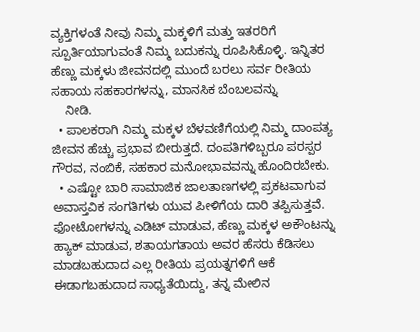ವ್ಯಕ್ತಿಗಳಂತೆ ನೀವು ನಿಮ್ಮ ಮಕ್ಕಳಿಗೆ ಮತ್ತು ಇತರರಿಗೆ ಸ್ಪೂರ್ತಿಯಾಗುವಂತೆ ನಿಮ್ಮ ಬದುಕನ್ನು ರೂಪಿಸಿಕೊಳ್ಳಿ. ಇನ್ನಿತರ ಹೆಣ್ಣು ಮಕ್ಕಳು ಜೀವನದಲ್ಲಿ ಮುಂದೆ ಬರಲು ಸರ್ವ ರೀತಿಯ ಸಹಾಯ ಸಹಕಾರಗಳನ್ನು, ಮಾನಸಿಕ ಬೆಂಬಲವನ್ನು
    ನೀಡಿ.
  • ಪಾಲಕರಾಗಿ ನಿಮ್ಮ ಮಕ್ಕಳ ಬೆಳವಣಿಗೆಯಲ್ಲಿ ನಿಮ್ಮ ದಾಂಪತ್ಯ ಜೀವನ ಹೆಚ್ಚು ಪ್ರಭಾವ ಬೀರುತ್ತದೆ. ದಂಪತಿಗಳಿಬ್ಬರೂ ಪರಸ್ಪರ ಗೌರವ, ನಂಬಿಕೆ, ಸಹಕಾರ ಮನೋಭಾವವನ್ನು ಹೊಂದಿರಬೇಕು.
  • ಎಷ್ಟೋ ಬಾರಿ ಸಾಮಾಜಿಕ ಜಾಲತಾಣಗಳಲ್ಲಿ ಪ್ರಕಟವಾಗುವ ಅವಾಸ್ತವಿಕ ಸಂಗತಿಗಳು ಯುವ ಪೀಳಿಗೆಯ ದಾರಿ ತಪ್ಪಿಸುತ್ತವೆ. ಫೋಟೋಗಳನ್ನು ಎಡಿಟ್ ಮಾಡುವ, ಹೆಣ್ಣು ಮಕ್ಕಳ ಅಕೌಂಟನ್ನು ಹ್ಯಾಕ್ ಮಾಡುವ, ಶತಾಯಗತಾಯ ಅವರ ಹೆಸರು ಕೆಡಿಸಲು ಮಾಡಬಹುದಾದ ಎಲ್ಲ ರೀತಿಯ ಪ್ರಯತ್ನಗಳಿಗೆ ಆಕೆ ಈಡಾಗಬಹುದಾದ ಸಾಧ್ಯತೆಯಿದ್ದು, ತನ್ನ ಮೇಲಿನ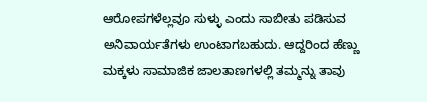ಆರೋಪಗಳೆಲ್ಲವೂ ಸುಳ್ಳು ಎಂದು ಸಾಬೀತು ಪಡಿಸುವ ಅನಿವಾರ್ಯತೆಗಳು ಉಂಟಾಗಬಹುದು. ಆದ್ದರಿಂದ ಹೆಣ್ಣು ಮಕ್ಕಳು ಸಾಮಾಜಿಕ ಜಾಲತಾಣಗಳಲ್ಲಿ ತಮ್ಮನ್ನು ತಾವು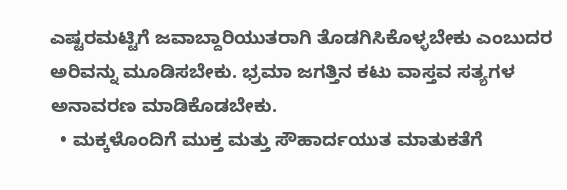ಎಷ್ಟರಮಟ್ಟಿಗೆ ಜವಾಬ್ದಾರಿಯುತರಾಗಿ ತೊಡಗಿಸಿಕೊಳ್ಳಬೇಕು ಎಂಬುದರ ಅರಿವನ್ನು ಮೂಡಿಸಬೇಕು. ಭ್ರಮಾ ಜಗತ್ತಿನ ಕಟು ವಾಸ್ತವ ಸತ್ಯಗಳ ಅನಾವರಣ ಮಾಡಿಕೊಡಬೇಕು.
  • ಮಕ್ಕಳೊಂದಿಗೆ ಮುಕ್ತ ಮತ್ತು ಸೌಹಾರ್ದಯುತ ಮಾತುಕತೆಗೆ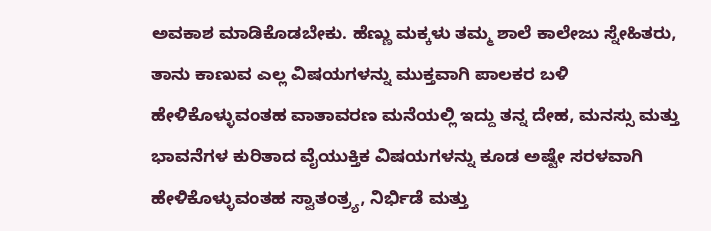ಅವಕಾಶ ಮಾಡಿಕೊಡಬೇಕು. ಹೆಣ್ಣು ಮಕ್ಕಳು ತಮ್ಮ ಶಾಲೆ ಕಾಲೇಜು ಸ್ನೇಹಿತರು, ತಾನು ಕಾಣುವ ಎಲ್ಲ ವಿಷಯಗಳನ್ನು ಮುಕ್ತವಾಗಿ ಪಾಲಕರ ಬಳಿ ಹೇಳಿಕೊಳ್ಳುವಂತಹ ವಾತಾವರಣ ಮನೆಯಲ್ಲಿ ಇದ್ದು ತನ್ನ ದೇಹ, ಮನಸ್ಸು ಮತ್ತು ಭಾವನೆಗಳ ಕುರಿತಾದ ವೈಯುಕ್ತಿಕ ವಿಷಯಗಳನ್ನು ಕೂಡ ಅಷ್ಟೇ ಸರಳವಾಗಿ ಹೇಳಿಕೊಳ್ಳುವಂತಹ ಸ್ವಾತಂತ್ರ್ಯ, ನಿರ್ಭಿಡೆ ಮತ್ತು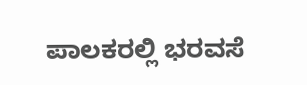ಪಾಲಕರಲ್ಲಿ ಭರವಸೆ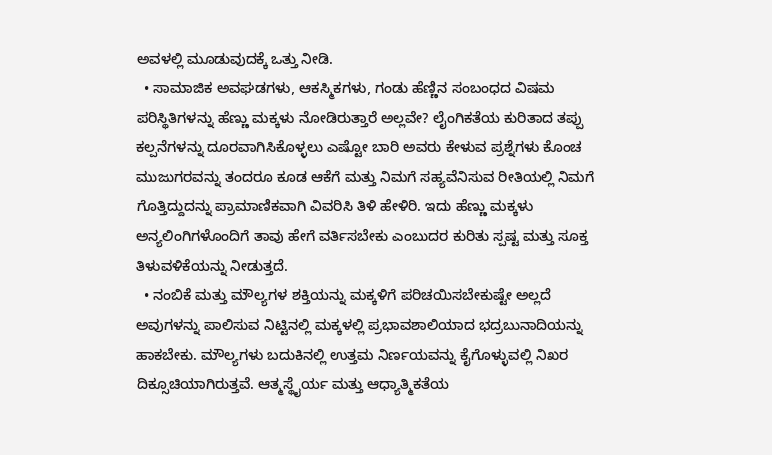ಅವಳಲ್ಲಿ ಮೂಡುವುದಕ್ಕೆ ಒತ್ತು ನೀಡಿ.
  • ಸಾಮಾಜಿಕ ಅವಘಡಗಳು, ಆಕಸ್ಮಿಕಗಳು, ಗಂಡು ಹೆಣ್ಣಿನ ಸಂಬಂಧದ ವಿಷಮ ಪರಿಸ್ಥಿತಿಗಳನ್ನು ಹೆಣ್ಣು ಮಕ್ಕಳು ನೋಡಿರುತ್ತಾರೆ ಅಲ್ಲವೇ? ಲೈಂಗಿಕತೆಯ ಕುರಿತಾದ ತಪ್ಪು ಕಲ್ಪನೆಗಳನ್ನು ದೂರವಾಗಿಸಿಕೊಳ್ಳಲು ಎಷ್ಟೋ ಬಾರಿ ಅವರು ಕೇಳುವ ಪ್ರಶ್ನೆಗಳು ಕೊಂಚ ಮುಜುಗರವನ್ನು ತಂದರೂ ಕೂಡ ಆಕೆಗೆ ಮತ್ತು ನಿಮಗೆ ಸಹ್ಯವೆನಿಸುವ ರೀತಿಯಲ್ಲಿ ನಿಮಗೆ ಗೊತ್ತಿದ್ದುದನ್ನು ಪ್ರಾಮಾಣಿಕವಾಗಿ ವಿವರಿಸಿ ತಿಳಿ ಹೇಳಿರಿ. ಇದು ಹೆಣ್ಣು ಮಕ್ಕಳು ಅನ್ಯಲಿಂಗಿಗಳೊಂದಿಗೆ ತಾವು ಹೇಗೆ ವರ್ತಿಸಬೇಕು ಎಂಬುದರ ಕುರಿತು ಸ್ಪಷ್ಟ ಮತ್ತು ಸೂಕ್ತ ತಿಳುವಳಿಕೆಯನ್ನು ನೀಡುತ್ತದೆ.
  • ನಂಬಿಕೆ ಮತ್ತು ಮೌಲ್ಯಗಳ ಶಕ್ತಿಯನ್ನು ಮಕ್ಕಳಿಗೆ ಪರಿಚಯಿಸಬೇಕುಷ್ಟೇ ಅಲ್ಲದೆ ಅವುಗಳನ್ನು ಪಾಲಿಸುವ ನಿಟ್ಟಿನಲ್ಲಿ ಮಕ್ಕಳಲ್ಲಿ ಪ್ರಭಾವಶಾಲಿಯಾದ ಭದ್ರಬುನಾದಿಯನ್ನು ಹಾಕಬೇಕು. ಮೌಲ್ಯಗಳು ಬದುಕಿನಲ್ಲಿ ಉತ್ತಮ ನಿರ್ಣಯವನ್ನು ಕೈಗೊಳ್ಳುವಲ್ಲಿ ನಿಖರ ದಿಕ್ಸೂಚಿಯಾಗಿರುತ್ತವೆ. ಆತ್ಮಸ್ಥೈರ್ಯ ಮತ್ತು ಆಧ್ಯಾತ್ಮಿಕತೆಯ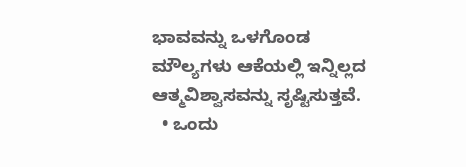ಭಾವವನ್ನು ಒಳಗೊಂಡ ಮೌಲ್ಯಗಳು ಆಕೆಯಲ್ಲಿ ಇನ್ನಿಲ್ಲದ ಆತ್ಮವಿಶ್ವಾಸವನ್ನು ಸೃಷ್ಟಿಸುತ್ತವೆ.
  • ಒಂದು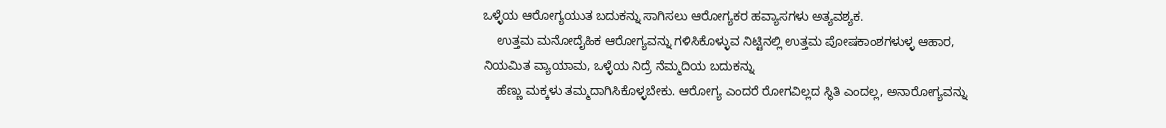ಒಳ್ಳೆಯ ಆರೋಗ್ಯಯುತ ಬದುಕನ್ನು ಸಾಗಿಸಲು ಆರೋಗ್ಯಕರ ಹವ್ಯಾಸಗಳು ಅತ್ಯವಶ್ಯಕ.
    ಉತ್ತಮ ಮನೋದೈಹಿಕ ಆರೋಗ್ಯವನ್ನು ಗಳಿಸಿಕೊಳ್ಳುವ ನಿಟ್ಟಿನಲ್ಲಿ ಉತ್ತಮ ಪೋಷಕಾಂಶಗಳುಳ್ಳ ಆಹಾರ, ನಿಯಮಿತ ವ್ಯಾಯಾಮ, ಒಳ್ಳೆಯ ನಿದ್ರೆ ನೆಮ್ಮದಿಯ ಬದುಕನ್ನು
    ಹೆಣ್ಣು ಮಕ್ಕಳು ತಮ್ಮದಾಗಿಸಿಕೊಳ್ಳಬೇಕು. ಆರೋಗ್ಯ ಎಂದರೆ ರೋಗವಿಲ್ಲದ ಸ್ಥಿತಿ ಎಂದಲ್ಲ, ಅನಾರೋಗ್ಯವನ್ನು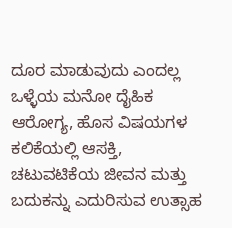ದೂರ ಮಾಡುವುದು ಎಂದಲ್ಲ ಒಳ್ಳೆಯ ಮನೋ ದೈಹಿಕ ಆರೋಗ್ಯ, ಹೊಸ ವಿಷಯಗಳ ಕಲಿಕೆಯಲ್ಲಿ ಆಸಕ್ತಿ, ಚಟುವಟಿಕೆಯ ಜೀವನ ಮತ್ತು ಬದುಕನ್ನು ಎದುರಿಸುವ ಉತ್ಸಾಹ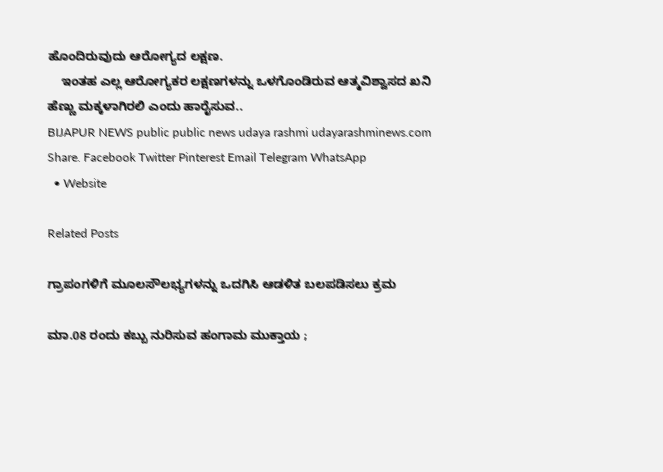ಹೊಂದಿರುವುದು ಆರೋಗ್ಯದ ಲಕ್ಷಣ.
    ಇಂತಹ ಎಲ್ಲ ಆರೋಗ್ಯಕರ ಲಕ್ಷಣಗಳನ್ನು ಒಳಗೊಂಡಿರುವ ಆತ್ಮವಿಶ್ವಾಸದ ಖನಿ ಹೆಣ್ಣು ಮಕ್ಕಳಾಗಿರಲಿ ಎಂದು ಹಾರೈಸುವ..
BIJAPUR NEWS public public news udaya rashmi udayarashminews.com
Share. Facebook Twitter Pinterest Email Telegram WhatsApp
  • Website

Related Posts

ಗ್ರಾಪಂಗಳಿಗೆ ಮೂಲಸೌಲಭ್ಯಗಳನ್ನು ಒದಗಿಸಿ ಆಡಳಿತ ಬಲಪಡಿಸಲು ಕ್ರಮ

ಮಾ.08 ರಂದು ಕಬ್ಬು ನುರಿಸುವ ಹಂಗಾಮ ಮುಕ್ತಾಯ ;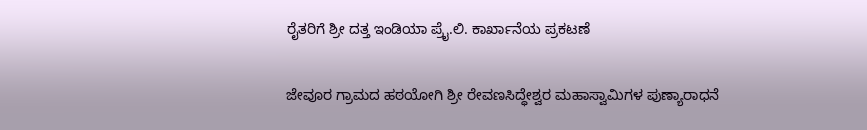ರೈತರಿಗೆ ಶ್ರೀ ದತ್ತ ಇಂಡಿಯಾ ಪ್ರೈ.ಲಿ. ಕಾರ್ಖಾನೆಯ ಪ್ರಕಟಣೆ

ಜೇವೂರ ಗ್ರಾಮದ ಹಠಯೋಗಿ ಶ್ರೀ ರೇವಣಸಿದ್ಧೇಶ್ವರ ಮಹಾಸ್ವಾಮಿಗಳ ಪುಣ್ಯಾರಾಧನೆ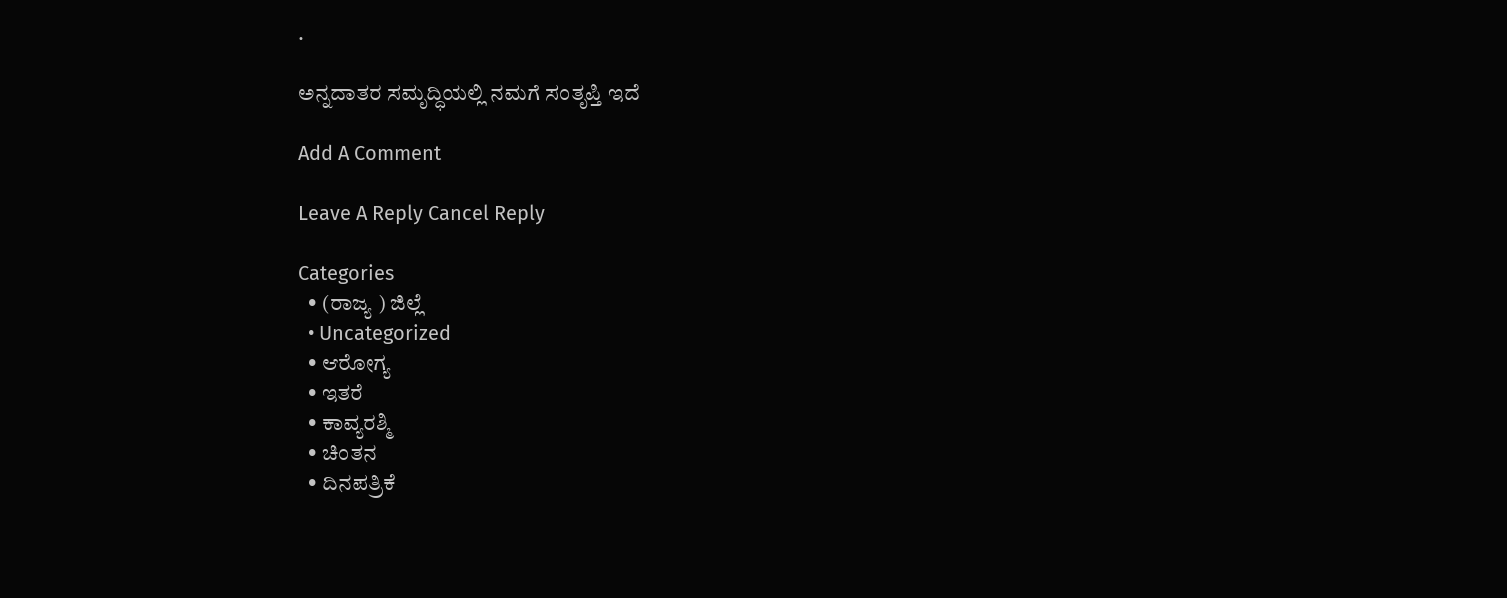.

ಅನ್ನದಾತರ ಸಮೃದ್ಧಿಯಲ್ಲಿ ನಮಗೆ ಸಂತೃಪ್ತಿ ಇದೆ

Add A Comment

Leave A Reply Cancel Reply

Categories
  • (ರಾಜ್ಯ ) ಜಿಲ್ಲೆ
  • Uncategorized
  • ಆರೋಗ್ಯ
  • ಇತರೆ
  • ಕಾವ್ಯರಶ್ಮಿ
  • ಚಿಂತನ
  • ದಿನಪತ್ರಿಕೆ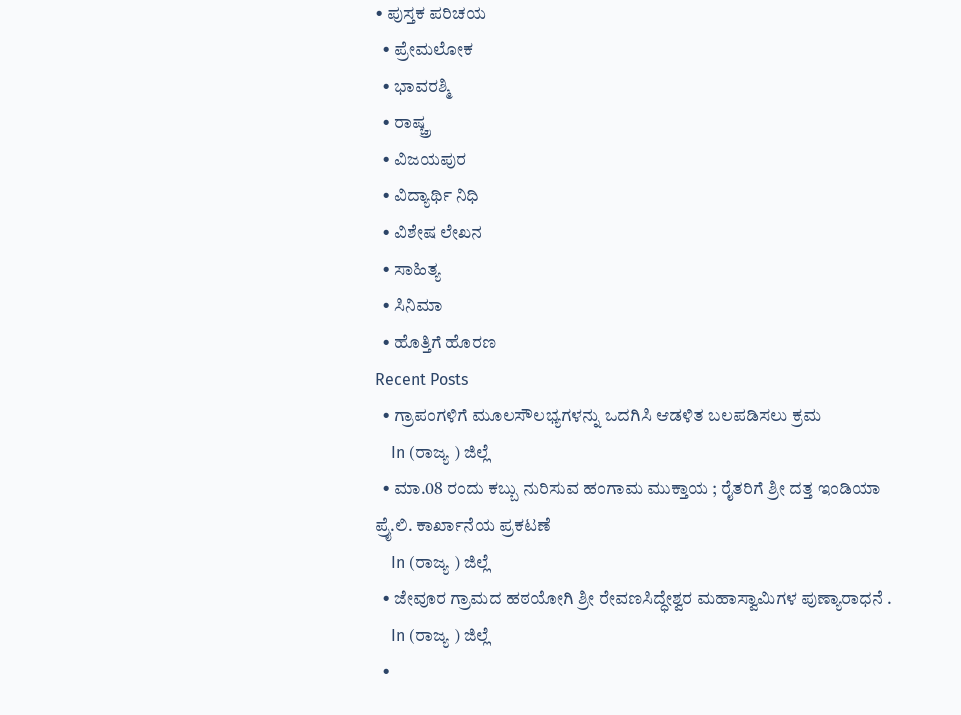• ಪುಸ್ತಕ ಪರಿಚಯ
  • ಪ್ರೇಮಲೋಕ
  • ಭಾವರಶ್ಮಿ
  • ರಾಷ್ಚ್ರ
  • ವಿಜಯಪುರ
  • ವಿದ್ಯಾರ್ಥಿ ನಿಧಿ
  • ವಿಶೇಷ ಲೇಖನ
  • ಸಾಹಿತ್ಯ
  • ಸಿನಿಮಾ
  • ಹೊತ್ತಿಗೆ ಹೊರಣ
Recent Posts
  • ಗ್ರಾಪಂಗಳಿಗೆ ಮೂಲಸೌಲಭ್ಯಗಳನ್ನು ಒದಗಿಸಿ ಆಡಳಿತ ಬಲಪಡಿಸಲು ಕ್ರಮ
    In (ರಾಜ್ಯ ) ಜಿಲ್ಲೆ
  • ಮಾ.08 ರಂದು ಕಬ್ಬು ನುರಿಸುವ ಹಂಗಾಮ ಮುಕ್ತಾಯ ; ರೈತರಿಗೆ ಶ್ರೀ ದತ್ತ ಇಂಡಿಯಾ ಪ್ರೈ.ಲಿ. ಕಾರ್ಖಾನೆಯ ಪ್ರಕಟಣೆ
    In (ರಾಜ್ಯ ) ಜಿಲ್ಲೆ
  • ಜೇವೂರ ಗ್ರಾಮದ ಹಠಯೋಗಿ ಶ್ರೀ ರೇವಣಸಿದ್ಧೇಶ್ವರ ಮಹಾಸ್ವಾಮಿಗಳ ಪುಣ್ಯಾರಾಧನೆ .
    In (ರಾಜ್ಯ ) ಜಿಲ್ಲೆ
  •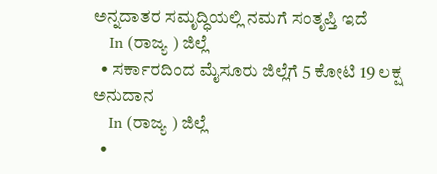ಅನ್ನದಾತರ ಸಮೃದ್ಧಿಯಲ್ಲಿ ನಮಗೆ ಸಂತೃಪ್ತಿ ಇದೆ
    In (ರಾಜ್ಯ ) ಜಿಲ್ಲೆ
  • ಸರ್ಕಾರದಿಂದ ಮೈಸೂರು ಜಿಲ್ಲೆಗೆ 5 ಕೋಟಿ 19 ಲಕ್ಷ ಅನುದಾನ
    In (ರಾಜ್ಯ ) ಜಿಲ್ಲೆ
  •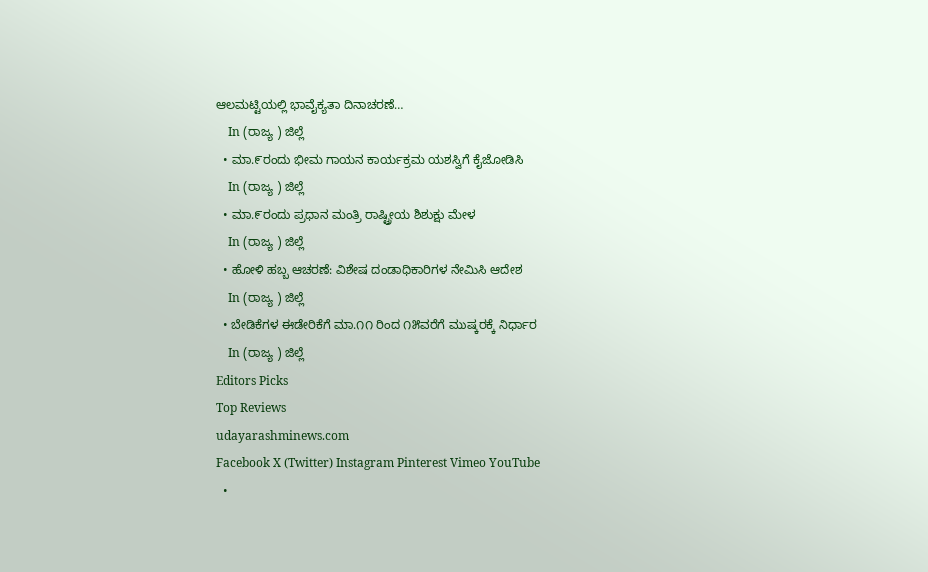ಆಲಮಟ್ಟಿಯಲ್ಲಿ ಭಾವೈಕ್ಯತಾ ದಿನಾಚರಣೆ…
    In (ರಾಜ್ಯ ) ಜಿಲ್ಲೆ
  • ಮಾ.೯ರಂದು ಭೀಮ ಗಾಯನ ಕಾರ್ಯಕ್ರಮ ಯಶಸ್ವಿಗೆ ಕೈಜೋಡಿಸಿ
    In (ರಾಜ್ಯ ) ಜಿಲ್ಲೆ
  • ಮಾ.೯ರಂದು ಪ್ರಧಾನ ಮಂತ್ರಿ ರಾಷ್ಟ್ರೀಯ ಶಿಶುಕ್ಷು ಮೇಳ
    In (ರಾಜ್ಯ ) ಜಿಲ್ಲೆ
  • ಹೋಳಿ ಹಬ್ಬ ಆಚರಣೆ: ವಿಶೇಷ ದಂಡಾಧಿಕಾರಿಗಳ ನೇಮಿಸಿ ಆದೇಶ
    In (ರಾಜ್ಯ ) ಜಿಲ್ಲೆ
  • ಬೇಡಿಕೆಗಳ ಈಡೇರಿಕೆಗೆ ಮಾ.೧೧ ರಿಂದ ೧೫ವರೆಗೆ ಮುಷ್ಕರಕ್ಕೆ ನಿರ್ಧಾರ
    In (ರಾಜ್ಯ ) ಜಿಲ್ಲೆ
Editors Picks
Top Reviews
udayarashminews.com
Facebook X (Twitter) Instagram Pinterest Vimeo YouTube
  •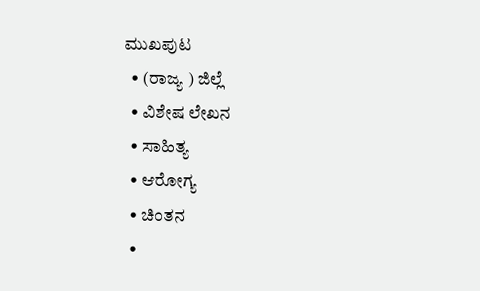ಮುಖಪುಟ
  • (ರಾಜ್ಯ ) ಜಿಲ್ಲೆ
  • ವಿಶೇಷ ಲೇಖನ
  • ಸಾಹಿತ್ಯ
  • ಆರೋಗ್ಯ
  • ಚಿಂತನ
  •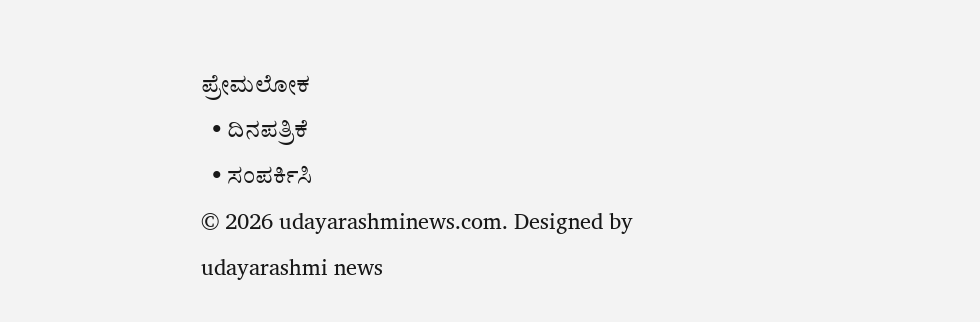ಪ್ರೇಮಲೋಕ
  • ದಿನಪತ್ರಿಕೆ
  • ಸಂಪರ್ಕಿಸಿ
© 2026 udayarashminews.com. Designed by udayarashmi news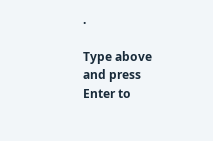.

Type above and press Enter to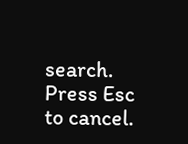search. Press Esc to cancel.